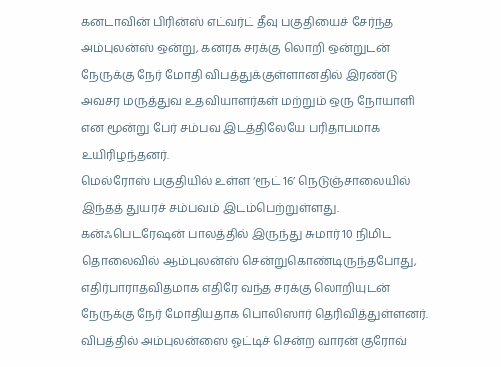கனடாவின் பிரின்ஸ் எட்வர்ட் தீவு பகுதியைச் சேர்ந்த அம்புலன்ஸ் ஒன்று, கனரக சரக்கு லொறி ஒன்றுடன் நேருக்கு நேர் மோதி விபத்துக்குள்ளானதில் இரண்டு அவசர மருத்துவ உதவியாளர்கள் மற்றும் ஒரு நோயாளி என மூன்று பேர் சம்பவ இடத்திலேயே பரிதாபமாக உயிரிழந்தனர்.
மெல்ரோஸ் பகுதியில் உள்ள ‘ரூட் 16’ நெடுஞ்சாலையில் இந்தத் துயரச் சம்பவம் இடம்பெற்றுள்ளது.
கன்ஃபெடரேஷன் பாலத்தில் இருந்து சுமார் 10 நிமிட தொலைவில் ஆம்புலன்ஸ் சென்றுகொண்டிருந்தபோது, எதிர்பாராதவிதமாக எதிரே வந்த சரக்கு லொறியுடன் நேருக்கு நேர் மோதியதாக பொலிஸார் தெரிவித்துள்ளனர்.
விபத்தில் அம்புலன்ஸை ஓட்டிச் சென்ற வாரன் குரோவ்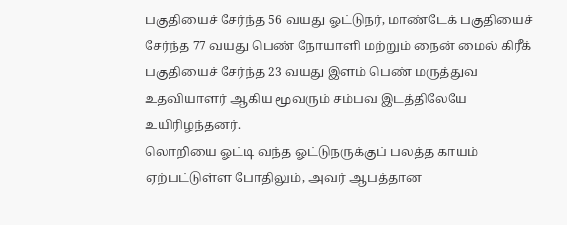பகுதியைச் சேர்ந்த 56 வயது ஓட்டுநர், மாண்டேக் பகுதியைச் சேர்ந்த 77 வயது பெண் நோயாளி மற்றும் நைன் மைல் கிரீக் பகுதியைச் சேர்ந்த 23 வயது இளம் பெண் மருத்துவ உதவியாளர் ஆகிய மூவரும் சம்பவ இடத்திலேயே உயிரிழந்தனர்.
லொறியை ஓட்டி வந்த ஓட்டுநருக்குப் பலத்த காயம் ஏற்பட்டுள்ள போதிலும், அவர் ஆபத்தான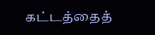கட்டத்தைத்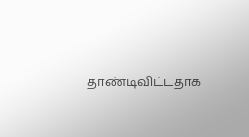தாண்டிவிட்டதாக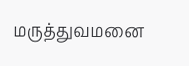மருத்துவமனை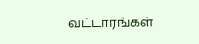வட்டாரங்கள்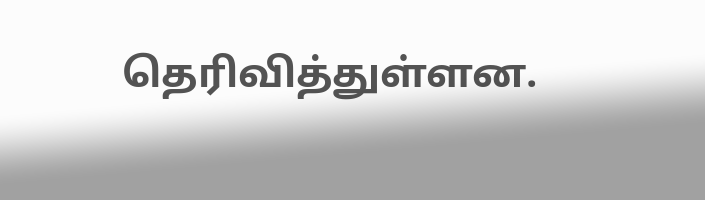தெரிவித்துள்ளன.